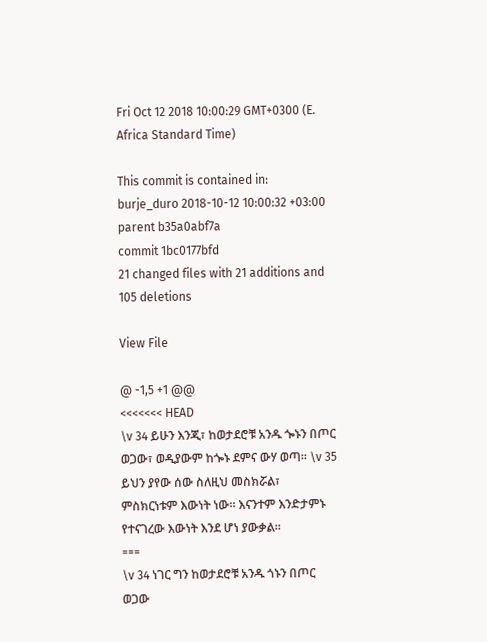Fri Oct 12 2018 10:00:29 GMT+0300 (E. Africa Standard Time)

This commit is contained in:
burje_duro 2018-10-12 10:00:32 +03:00
parent b35a0abf7a
commit 1bc0177bfd
21 changed files with 21 additions and 105 deletions

View File

@ -1,5 +1 @@
<<<<<<< HEAD
\v 34 ይሁን እንጂ፣ ከወታደሮቹ አንዱ ጐኑን በጦር ወጋው፣ ወዲያውም ከጐኑ ደምና ውሃ ወጣ። \v 35 ይህን ያየው ሰው ስለዚህ መስክሯል፣ ምስክርነቱም እውነት ነው። እናንተም እንድታምኑ የተናገረው እውነት እንደ ሆነ ያውቃል።
===
\v 34 ነገር ግን ከወታደሮቹ አንዱ ጎኑን በጦር ወጋው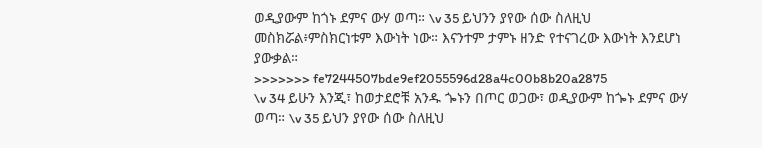ወዲያውም ከጎኑ ደምና ውሃ ወጣ። \v 35 ይህንን ያየው ሰው ስለዚህ መስክሯል፥ምስክርነቱም እውነት ነው። እናንተም ታምኑ ዘንድ የተናገረው እውነት እንደሆነ ያውቃል።
>>>>>>> fe7244507bde9ef2055596d28a4c00b8b20a2875
\v 34 ይሁን እንጂ፣ ከወታደሮቹ አንዱ ጐኑን በጦር ወጋው፣ ወዲያውም ከጐኑ ደምና ውሃ ወጣ። \v 35 ይህን ያየው ሰው ስለዚህ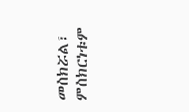መስክሯል፣ ምስክርነቱም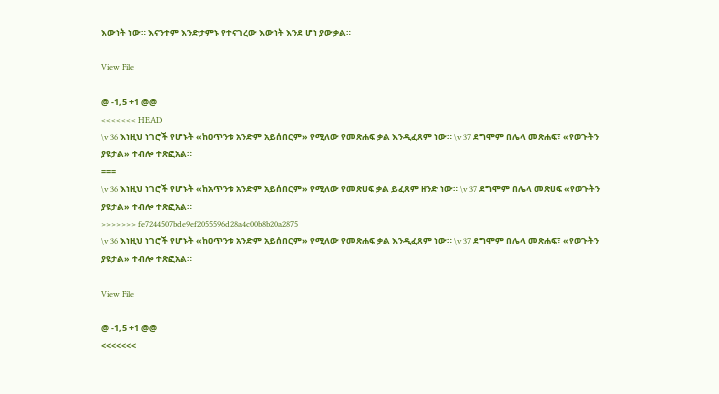እውነት ነው። እናንተም እንድታምኑ የተናገረው እውነት እንደ ሆነ ያውቃል።

View File

@ -1,5 +1 @@
<<<<<<< HEAD
\v 36 እነዚህ ነገሮች የሆኑት «ከዐጥንቱ አንድም አይሰበርም» የሚለው የመጽሐፍ ቃል እንዲፈጸም ነው። \v 37 ደግሞም በሌላ መጽሐፍ፣ «የወጉትን ያዩታል» ተብሎ ተጽፎአል።
===
\v 36 እነዚህ ነገሮች የሆኑት «ከአጥንቱ አንድም አይሰበርም» የሚለው የመጽሀፍ ቃል ይፈጸም ዘንድ ነው። \v 37 ደግሞም በሌላ መጽሀፍ «የወጉትን ያዩታል» ተብሎ ተጽፎአል።
>>>>>>> fe7244507bde9ef2055596d28a4c00b8b20a2875
\v 36 እነዚህ ነገሮች የሆኑት «ከዐጥንቱ አንድም አይሰበርም» የሚለው የመጽሐፍ ቃል እንዲፈጸም ነው። \v 37 ደግሞም በሌላ መጽሐፍ፣ «የወጉትን ያዩታል» ተብሎ ተጽፎአል።

View File

@ -1,5 +1 @@
<<<<<<<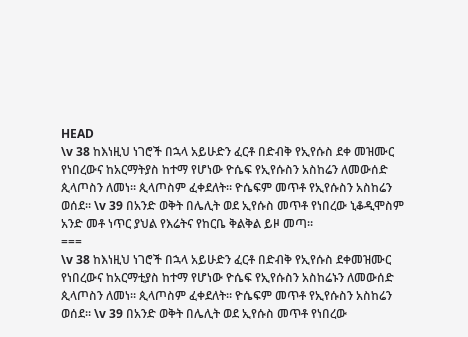HEAD
\v 38 ከእነዚህ ነገሮች በኋላ አይሁድን ፈርቶ በድብቅ የኢየሱስ ደቀ መዝሙር የነበረውና ከአርማትያስ ከተማ የሆነው ዮሴፍ የኢየሱስን አስከሬን ለመውሰድ ጲላጦስን ለመነ። ጲላጦስም ፈቀደለት። ዮሴፍም መጥቶ የኢየሱስን አስከሬን ወሰደ። \v 39 በአንድ ወቅት በሌሊት ወደ ኢየሱስ መጥቶ የነበረው ኒቆዲሞስም አንድ መቶ ነጥር ያህል የእሬትና የከርቤ ቅልቅል ይዞ መጣ።
===
\v 38 ከእነዚህ ነገሮች በኋላ አይሁድን ፈርቶ በድብቅ የኢየሱስ ደቀመዝሙር የነበረውና ከአርማቲያስ ከተማ የሆነው ዮሴፍ የኢየሱስን አስከሬኑን ለመውሰድ ጲላጦስን ለመነ። ጲላጦስም ፈቀደለት። ዮሴፍም መጥቶ የኢየሱስን አስከሬን ወሰደ። \v 39 በአንድ ወቅት በሌሊት ወደ ኢየሱስ መጥቶ የነበረው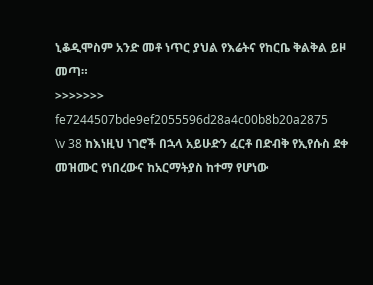ኒቆዲሞስም አንድ መቶ ነጥር ያህል የእሬትና የከርቤ ቅልቅል ይዞ መጣ።
>>>>>>> fe7244507bde9ef2055596d28a4c00b8b20a2875
\v 38 ከእነዚህ ነገሮች በኋላ አይሁድን ፈርቶ በድብቅ የኢየሱስ ደቀ መዝሙር የነበረውና ከአርማትያስ ከተማ የሆነው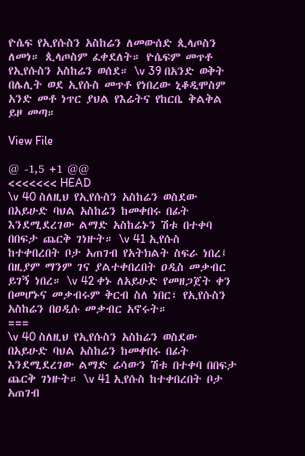ዮሴፍ የኢየሱስን አስከሬን ለመውሰድ ጲላጦስን ለመነ። ጲላጦስም ፈቀደለት። ዮሴፍም መጥቶ የኢየሱስን አስከሬን ወሰደ። \v 39 በአንድ ወቅት በሌሊት ወደ ኢየሱስ መጥቶ የነበረው ኒቆዲሞስም አንድ መቶ ነጥር ያህል የእሬትና የከርቤ ቅልቅል ይዞ መጣ።

View File

@ -1,5 +1 @@
<<<<<<< HEAD
\v 40 ስለዚህ የኢየሱስን አስከሬን ወስደው በአይሁድ ባህል አስከሬን ከመቀበሩ በፊት እንደሚደረገው ልማድ አስከሬኑን ሽቱ በተቀባ በበፍታ ጨርቅ ገነዙት። \v 41 ኢየሱስ ከተቀበረበት ቦታ አጠገብ የአትክልት ስፍራ ነበረ፤ በዚያም ማንም ገና ያልተቀበረበት ዐዲስ መቃብር ይገኝ ነበረ። \v 42 ቀኑ ለአይሁድ የመዘጋጀት ቀን በመሆኑና መቃብሩም ቅርብ ስለ ነበር፣ የኢየሱስን አስከሬን በዐዲሱ መቃብር አኖሩት።
===
\v 40 ስለዚህ የኢየሱስን አስከሬን ወስደው በአይሁድ ባህል አስከሬን ከመቀበሩ በፊት እንደሚደረገው ልማድ ሬሳውን ሽቱ በተቀባ በበፍታ ጨርቅ ገነዙት። \v 41 ኢየሱስ ከተቀበረበት ቦታ አጠገብ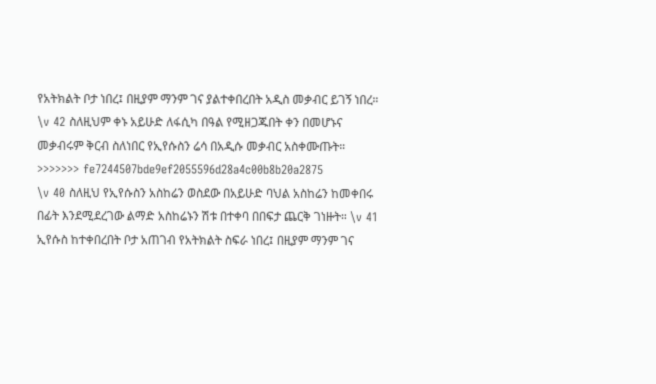የአትክልት ቦታ ነበረ፤ በዚያም ማንም ገና ያልተቀበረበት አዲስ መቃብር ይገኝ ነበረ። \v 42 ስለዚህም ቀኑ አይሁድ ለፋሲካ በዓል የሚዘጋጁበት ቀን በመሆኑና መቃብሩም ቅርብ ስለነበር የኢየሱስን ሬሳ በአዲሱ መቃብር አስቀሙጡት።
>>>>>>> fe7244507bde9ef2055596d28a4c00b8b20a2875
\v 40 ስለዚህ የኢየሱስን አስከሬን ወስደው በአይሁድ ባህል አስከሬን ከመቀበሩ በፊት እንደሚደረገው ልማድ አስከሬኑን ሽቱ በተቀባ በበፍታ ጨርቅ ገነዙት። \v 41 ኢየሱስ ከተቀበረበት ቦታ አጠገብ የአትክልት ስፍራ ነበረ፤ በዚያም ማንም ገና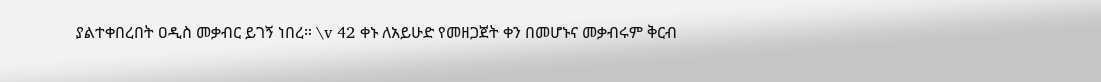ያልተቀበረበት ዐዲስ መቃብር ይገኝ ነበረ። \v 42 ቀኑ ለአይሁድ የመዘጋጀት ቀን በመሆኑና መቃብሩም ቅርብ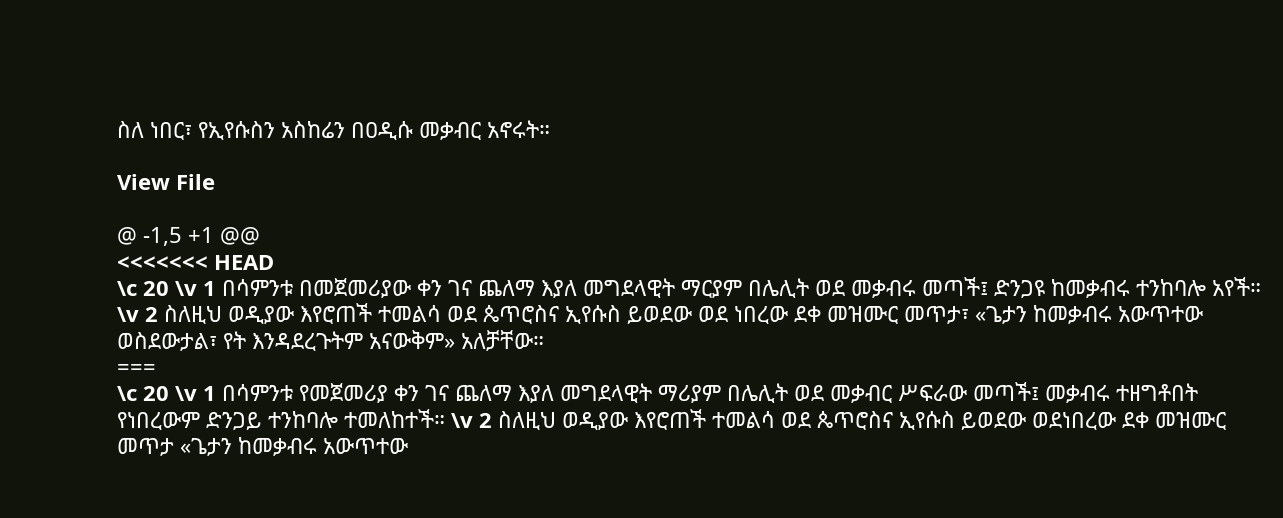ስለ ነበር፣ የኢየሱስን አስከሬን በዐዲሱ መቃብር አኖሩት።

View File

@ -1,5 +1 @@
<<<<<<< HEAD
\c 20 \v 1 በሳምንቱ በመጀመሪያው ቀን ገና ጨለማ እያለ መግደላዊት ማርያም በሌሊት ወደ መቃብሩ መጣች፤ ድንጋዩ ከመቃብሩ ተንከባሎ አየች። \v 2 ስለዚህ ወዲያው እየሮጠች ተመልሳ ወደ ጴጥሮስና ኢየሱስ ይወደው ወደ ነበረው ደቀ መዝሙር መጥታ፣ «ጌታን ከመቃብሩ አውጥተው ወስደውታል፣ የት እንዳደረጉትም አናውቅም» አለቻቸው።
===
\c 20 \v 1 በሳምንቱ የመጀመሪያ ቀን ገና ጨለማ እያለ መግደላዊት ማሪያም በሌሊት ወደ መቃብር ሥፍራው መጣች፤ መቃብሩ ተዘግቶበት የነበረውም ድንጋይ ተንከባሎ ተመለከተች። \v 2 ስለዚህ ወዲያው እየሮጠች ተመልሳ ወደ ጴጥሮስና ኢየሱስ ይወደው ወደነበረው ደቀ መዝሙር መጥታ «ጌታን ከመቃብሩ አውጥተው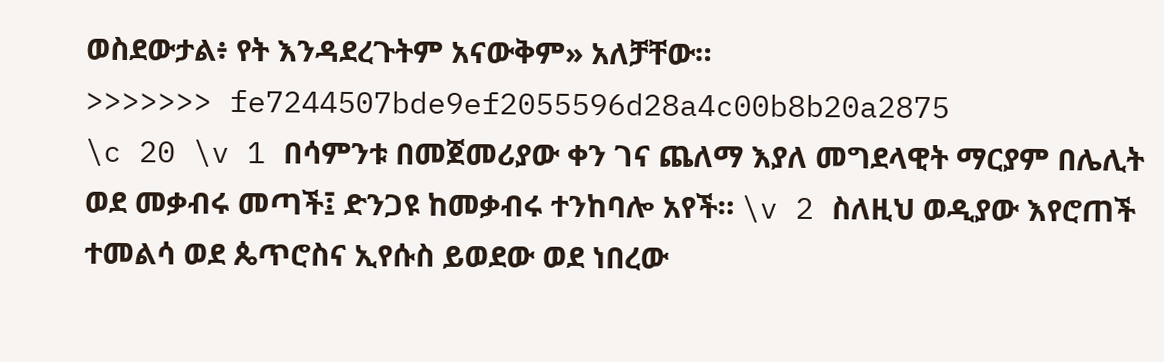ወስደውታል፥ የት እንዳደረጉትም አናውቅም» አለቻቸው።
>>>>>>> fe7244507bde9ef2055596d28a4c00b8b20a2875
\c 20 \v 1 በሳምንቱ በመጀመሪያው ቀን ገና ጨለማ እያለ መግደላዊት ማርያም በሌሊት ወደ መቃብሩ መጣች፤ ድንጋዩ ከመቃብሩ ተንከባሎ አየች። \v 2 ስለዚህ ወዲያው እየሮጠች ተመልሳ ወደ ጴጥሮስና ኢየሱስ ይወደው ወደ ነበረው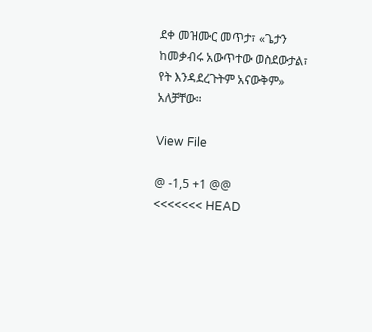ደቀ መዝሙር መጥታ፣ «ጌታን ከመቃብሩ አውጥተው ወስደውታል፣ የት እንዳደረጉትም አናውቅም» አለቻቸው።

View File

@ -1,5 +1 @@
<<<<<<< HEAD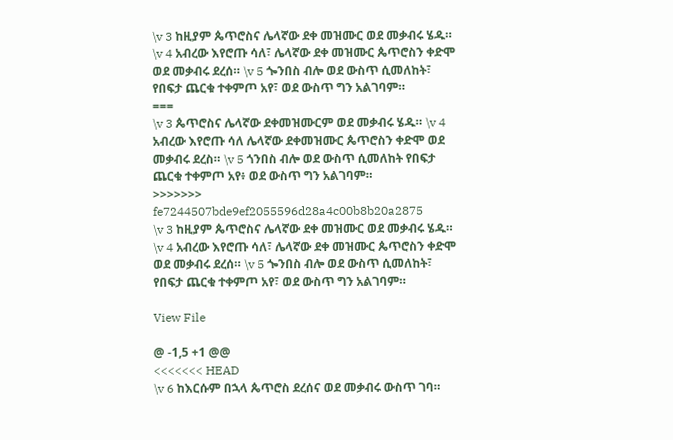\v 3 ከዚያም ጴጥሮስና ሌላኛው ደቀ መዝሙር ወደ መቃብሩ ሄዱ። \v 4 አብረው እየሮጡ ሳለ፣ ሌላኛው ደቀ መዝሙር ጴጥሮስን ቀድሞ ወደ መቃብሩ ደረሰ። \v 5 ጐንበስ ብሎ ወደ ውስጥ ሲመለከት፣ የበፍታ ጨርቁ ተቀምጦ አየ፣ ወደ ውስጥ ግን አልገባም።
===
\v 3 ጴጥሮስና ሌላኛው ደቀመዝሙርም ወደ መቃብሩ ሄዱ። \v 4 አብረው እየሮጡ ሳለ ሌላኛው ደቀመዝሙር ጴጥሮስን ቀድሞ ወደ መቃብሩ ደረስ። \v 5 ጎንበስ ብሎ ወደ ውስጥ ሲመለከት የበፍታ ጨርቁ ተቀምጦ አየ፥ ወደ ውስጥ ግን አልገባም።
>>>>>>> fe7244507bde9ef2055596d28a4c00b8b20a2875
\v 3 ከዚያም ጴጥሮስና ሌላኛው ደቀ መዝሙር ወደ መቃብሩ ሄዱ። \v 4 አብረው እየሮጡ ሳለ፣ ሌላኛው ደቀ መዝሙር ጴጥሮስን ቀድሞ ወደ መቃብሩ ደረሰ። \v 5 ጐንበስ ብሎ ወደ ውስጥ ሲመለከት፣ የበፍታ ጨርቁ ተቀምጦ አየ፣ ወደ ውስጥ ግን አልገባም።

View File

@ -1,5 +1 @@
<<<<<<< HEAD
\v 6 ከእርሱም በኋላ ጴጥሮስ ደረሰና ወደ መቃብሩ ውስጥ ገባ።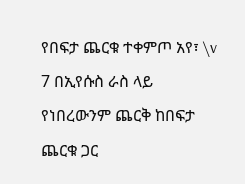የበፍታ ጨርቁ ተቀምጦ አየ፣ \v 7 በኢየሱስ ራስ ላይ የነበረውንም ጨርቅ ከበፍታ ጨርቁ ጋር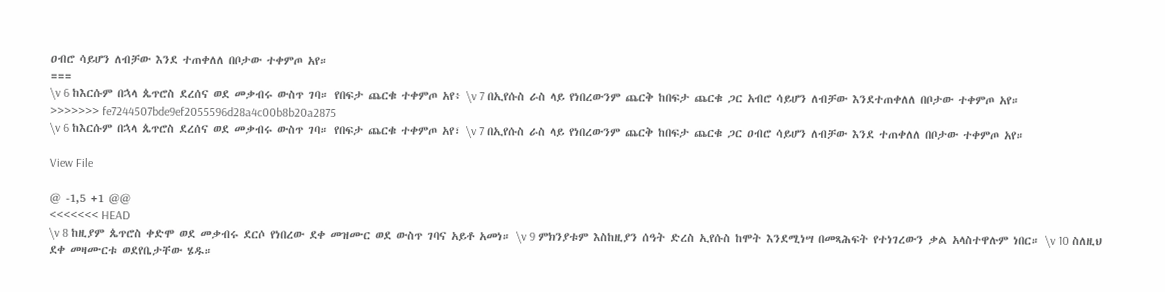ዐብሮ ሳይሆን ለብቻው እንደ ተጠቀለለ በቦታው ተቀምጦ አየ።
===
\v 6 ከእርሱም በኋላ ጴጥሮስ ደረሰና ወደ መቃብሩ ውስጥ ገባ። የበፍታ ጨርቁ ተቀምጦ አየ፥ \v 7 በኢየሱስ ራስ ላይ የነበረውንም ጨርቅ ከበፍታ ጨርቁ ጋር አብሮ ሳይሆን ለብቻው እንደተጠቀለለ በቦታው ተቀምጦ አየ።
>>>>>>> fe7244507bde9ef2055596d28a4c00b8b20a2875
\v 6 ከእርሱም በኋላ ጴጥሮስ ደረሰና ወደ መቃብሩ ውስጥ ገባ። የበፍታ ጨርቁ ተቀምጦ አየ፣ \v 7 በኢየሱስ ራስ ላይ የነበረውንም ጨርቅ ከበፍታ ጨርቁ ጋር ዐብሮ ሳይሆን ለብቻው እንደ ተጠቀለለ በቦታው ተቀምጦ አየ።

View File

@ -1,5 +1 @@
<<<<<<< HEAD
\v 8 ከዚያም ጴጥሮስ ቀድሞ ወደ መቃብሩ ደርሶ የነበረው ደቀ መዝሙር ወደ ውስጥ ገባና አይቶ አመነ። \v 9 ምክንያቱም እስከዚያን ሰዓት ድረስ ኢየሱስ ከሞት እንደሚነሣ በመጻሕፍት የተነገረውን ቃል አላስተዋሉም ነበር። \v 10 ስለዚህ ደቀ መዛሙርቱ ወደየቤታቸው ሄዱ።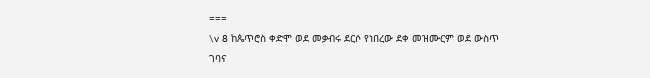===
\v 8 ከጴጥሮስ ቀድሞ ወደ መቃብሩ ደርሶ የነበረው ደቀ መዝሙርም ወደ ውስጥ ገባና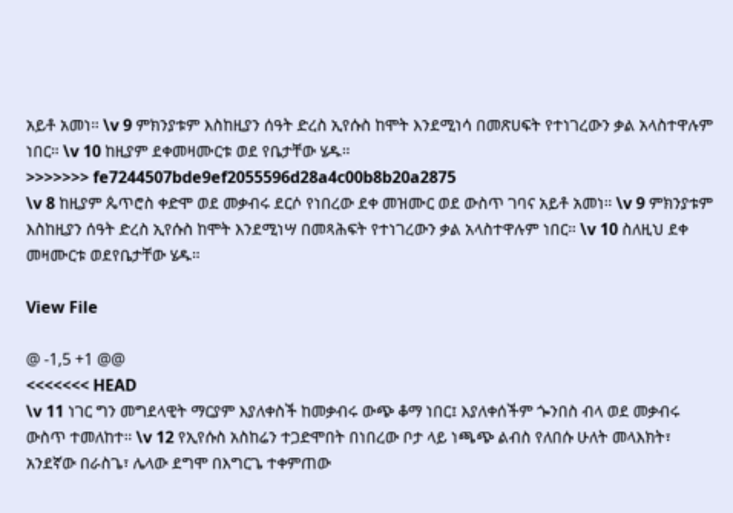አይቶ አመነ። \v 9 ምክንያቱም እስከዚያን ሰዓት ድረስ ኢየሱስ ከሞት እንደሚነሳ በመጽሀፍት የተነገረውን ቃል አላስተዋሉም ነበር። \v 10 ከዚያም ደቀመዛሙርቱ ወደ የቤታቸው ሄዱ።
>>>>>>> fe7244507bde9ef2055596d28a4c00b8b20a2875
\v 8 ከዚያም ጴጥሮስ ቀድሞ ወደ መቃብሩ ደርሶ የነበረው ደቀ መዝሙር ወደ ውስጥ ገባና አይቶ አመነ። \v 9 ምክንያቱም እስከዚያን ሰዓት ድረስ ኢየሱስ ከሞት እንደሚነሣ በመጻሕፍት የተነገረውን ቃል አላስተዋሉም ነበር። \v 10 ስለዚህ ደቀ መዛሙርቱ ወደየቤታቸው ሄዱ።

View File

@ -1,5 +1 @@
<<<<<<< HEAD
\v 11 ነገር ግን መግደላዊት ማርያም እያለቀስች ከመቃብሩ ውጭ ቆማ ነበር፤ እያለቀሰችም ጐንበስ ብላ ወደ መቃብሩ ውስጥ ተመለከተ። \v 12 የኢየሱስ አስከሬን ተጋድሞበት በነበረው ቦታ ላይ ነጫጭ ልብስ የለበሱ ሁለት መላእክት፣ አንደኛው በራስጌ፣ ሌላው ደግሞ በእግርጌ ተቀምጠው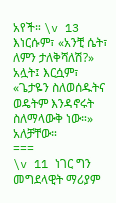አየች። \v 13 እነርሱም፣ «አንቺ ሴት፣ ለምን ታለቅሻለሽ?» አሏት፤ እርሷም፣ «ጌታዬን ስለወሰዱትና ወዴትም እንዳኖሩት ስለማላውቅ ነው።» አለቻቸው።
===
\v 11 ነገር ግን መግደላዊት ማሪያም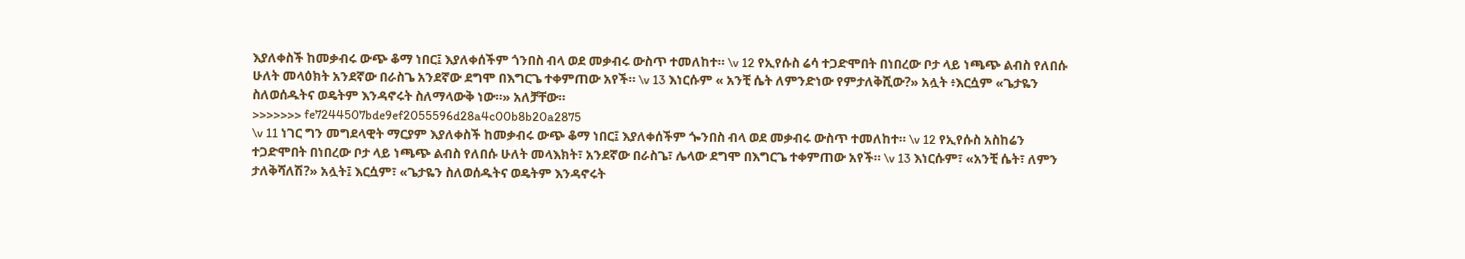እያለቀስች ከመቃብሩ ውጭ ቆማ ነበር፤ እያለቀሰችም ጎንበስ ብላ ወደ መቃብሩ ውስጥ ተመለከተ። \v 12 የኢየሱስ ሬሳ ተጋድሞበት በነበረው ቦታ ላይ ነጫጭ ልብስ የለበሱ ሁለት መላዕክት አንደኛው በራስጌ አንደኛው ደግሞ በእግርጌ ተቀምጠው አየች። \v 13 እነርሱም « አንቺ ሴት ለምንድነው የምታለቅሺው?» አሏት ፥እርሷም «ጌታዬን ስለወሰዱትና ወዴትም እንዳኖሩት ስለማላውቅ ነው።» አለቻቸው።
>>>>>>> fe7244507bde9ef2055596d28a4c00b8b20a2875
\v 11 ነገር ግን መግደላዊት ማርያም እያለቀስች ከመቃብሩ ውጭ ቆማ ነበር፤ እያለቀሰችም ጐንበስ ብላ ወደ መቃብሩ ውስጥ ተመለከተ። \v 12 የኢየሱስ አስከሬን ተጋድሞበት በነበረው ቦታ ላይ ነጫጭ ልብስ የለበሱ ሁለት መላእክት፣ አንደኛው በራስጌ፣ ሌላው ደግሞ በእግርጌ ተቀምጠው አየች። \v 13 እነርሱም፣ «አንቺ ሴት፣ ለምን ታለቅሻለሽ?» አሏት፤ እርሷም፣ «ጌታዬን ስለወሰዱትና ወዴትም እንዳኖሩት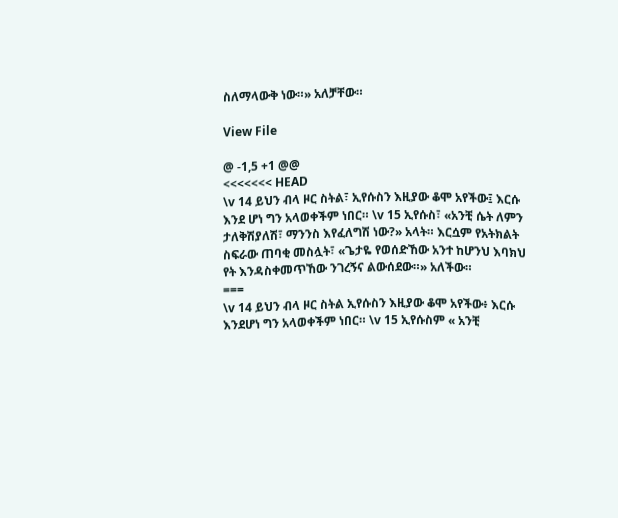ስለማላውቅ ነው።» አለቻቸው።

View File

@ -1,5 +1 @@
<<<<<<< HEAD
\v 14 ይህን ብላ ዞር ስትል፣ ኢየሱስን እዚያው ቆሞ አየችው፤ እርሱ እንደ ሆነ ግን አላወቀችም ነበር። \v 15 ኢየሱስ፣ «አንቺ ሴት ለምን ታለቅሽያለሽ፣ ማንንስ እየፈለግሽ ነው?» አላት። እርሷም የአትክልት ስፍራው ጠባቂ መስሏት፣ «ጌታዬ የወሰድኸው አንተ ከሆንህ እባክህ የት እንዳስቀመጥኸው ንገረኝና ልውሰደው።» አለችው።
===
\v 14 ይህን ብላ ዞር ስትል ኢየሱስን እዚያው ቆሞ አየችው፥ እርሱ እንደሆነ ግን አላወቀችም ነበር። \v 15 ኢየሱስም « አንቺ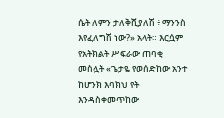ሴት ለምን ታለቅሺያለሽ ፥ ማንንስ እየፈለግሽ ነው?» አላት። እርሷም የአትክልት ሥፍራው ጠባቂ መስሏት «ጌታዬ የወሰድከው አንተ ከሆንክ እባክህ የት እንዳስቀመጥከው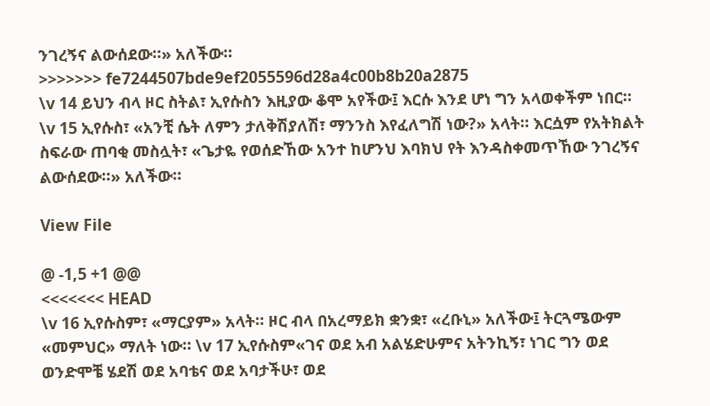ንገረኝና ልውሰደው።» አለችው።
>>>>>>> fe7244507bde9ef2055596d28a4c00b8b20a2875
\v 14 ይህን ብላ ዞር ስትል፣ ኢየሱስን እዚያው ቆሞ አየችው፤ እርሱ እንደ ሆነ ግን አላወቀችም ነበር። \v 15 ኢየሱስ፣ «አንቺ ሴት ለምን ታለቅሽያለሽ፣ ማንንስ እየፈለግሽ ነው?» አላት። እርሷም የአትክልት ስፍራው ጠባቂ መስሏት፣ «ጌታዬ የወሰድኸው አንተ ከሆንህ እባክህ የት እንዳስቀመጥኸው ንገረኝና ልውሰደው።» አለችው።

View File

@ -1,5 +1 @@
<<<<<<< HEAD
\v 16 ኢየሱስም፣ «ማርያም» አላት። ዞር ብላ በአረማይክ ቋንቋ፣ «ረቡኒ» አለችው፤ ትርጓሜውም «መምህር» ማለት ነው። \v 17 ኢየሱስም«ገና ወደ አብ አልሄድሁምና አትንኪኝ፣ ነገር ግን ወደ ወንድሞቼ ሄደሽ ወደ አባቴና ወደ አባታችሁ፣ ወደ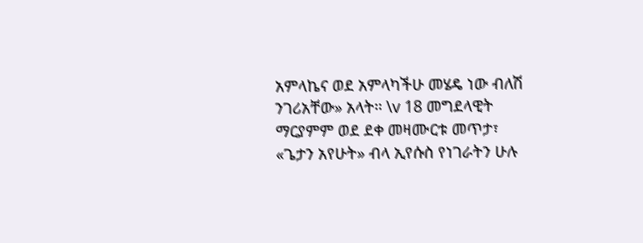አምላኬና ወደ አምላካችሁ መሄዴ ነው ብለሽ ንገሪአቸው» አላት። \v 18 መግደላዊት ማርያምም ወደ ደቀ መዛሙርቱ መጥታ፣ «ጌታን አየሁት» ብላ ኢየሱስ የነገራትን ሁሉ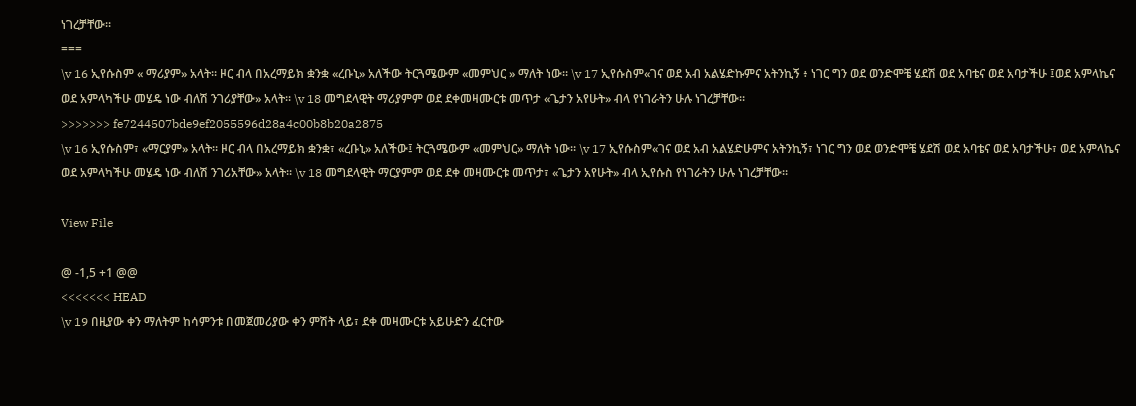ነገረቻቸው።
===
\v 16 ኢየሱስም « ማሪያም» አላት። ዞር ብላ በአረማይክ ቋንቋ «ረቡኒ» አለችው ትርጓሜውም «መምህር » ማለት ነው። \v 17 ኢየሱስም«ገና ወደ አብ አልሄድኩምና አትንኪኝ ፥ ነገር ግን ወደ ወንድሞቼ ሄደሽ ወደ አባቴና ወደ አባታችሁ ፤ወደ አምላኬና ወደ አምላካችሁ መሄዴ ነው ብለሽ ንገሪያቸው» አላት። \v 18 መግደላዊት ማሪያምም ወደ ደቀመዛሙርቱ መጥታ «ጌታን አየሁት» ብላ የነገራትን ሁሉ ነገረቻቸው።
>>>>>>> fe7244507bde9ef2055596d28a4c00b8b20a2875
\v 16 ኢየሱስም፣ «ማርያም» አላት። ዞር ብላ በአረማይክ ቋንቋ፣ «ረቡኒ» አለችው፤ ትርጓሜውም «መምህር» ማለት ነው። \v 17 ኢየሱስም«ገና ወደ አብ አልሄድሁምና አትንኪኝ፣ ነገር ግን ወደ ወንድሞቼ ሄደሽ ወደ አባቴና ወደ አባታችሁ፣ ወደ አምላኬና ወደ አምላካችሁ መሄዴ ነው ብለሽ ንገሪአቸው» አላት። \v 18 መግደላዊት ማርያምም ወደ ደቀ መዛሙርቱ መጥታ፣ «ጌታን አየሁት» ብላ ኢየሱስ የነገራትን ሁሉ ነገረቻቸው።

View File

@ -1,5 +1 @@
<<<<<<< HEAD
\v 19 በዚያው ቀን ማለትም ከሳምንቱ በመጀመሪያው ቀን ምሽት ላይ፣ ደቀ መዛሙርቱ አይሁድን ፈርተው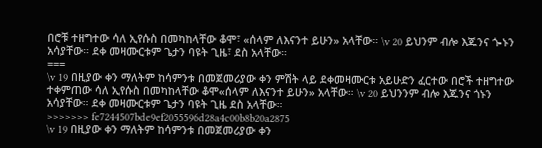በሮቹ ተዘግተው ሳለ ኢየሱስ በመካከላቸው ቆሞ፣ «ሰላም ለእናንተ ይሁን» አላቸው። \v 20 ይህንም ብሎ እጁንና ጐኑን አሳያቸው። ደቀ መዛሙርቱም ጌታን ባዩት ጊዜ፣ ደስ አላቸው።
===
\v 19 በዚያው ቀን ማለትም ከሳምንቱ በመጀመሪያው ቀን ምሽት ላይ ደቀመዛሙርቱ አይሁድን ፈርተው በሮች ተዘግተው ተቀምጠው ሳለ ኢየሱስ በመካከላቸው ቆሞ«ሰላም ለእናንተ ይሁን» አላቸው። \v 20 ይህንንም ብሎ እጁንና ጎኑን አሳያቸው። ደቀ መዛሙርቱም ጌታን ባዩት ጊዜ ደስ አላቸው።
>>>>>>> fe7244507bde9ef2055596d28a4c00b8b20a2875
\v 19 በዚያው ቀን ማለትም ከሳምንቱ በመጀመሪያው ቀን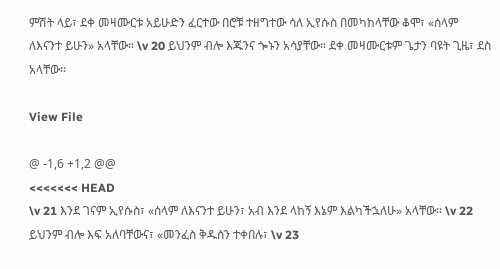ምሽት ላይ፣ ደቀ መዛሙርቱ አይሁድን ፈርተው በሮቹ ተዘግተው ሳለ ኢየሱስ በመካከላቸው ቆሞ፣ «ሰላም ለእናንተ ይሁን» አላቸው። \v 20 ይህንም ብሎ እጁንና ጐኑን አሳያቸው። ደቀ መዛሙርቱም ጌታን ባዩት ጊዜ፣ ደስ አላቸው።

View File

@ -1,6 +1,2 @@
<<<<<<< HEAD
\v 21 እንደ ገናም ኢየሱስ፣ «ሰላም ለእናንተ ይሁን፣ አብ እንደ ላከኝ እኔም እልካችኋለሁ» አላቸው። \v 22 ይህንም ብሎ እፍ አለባቸውና፣ «መንፈስ ቅዱስን ተቀበሉ፣ \v 23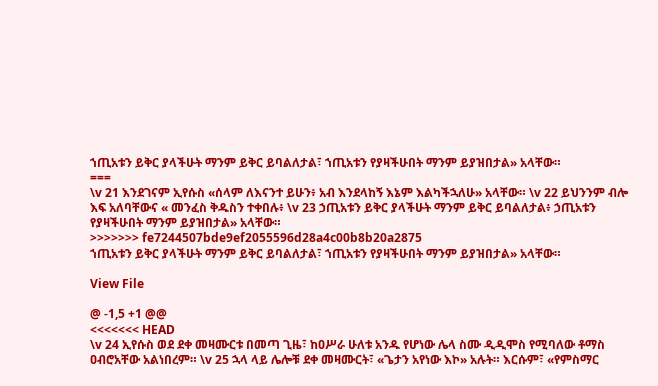ኀጢአቱን ይቅር ያላችሁት ማንም ይቅር ይባልለታል፣ ኀጢአቱን የያዛችሁበት ማንም ይያዝበታል» አላቸው።
===
\v 21 እንደገናም ኢየሱስ «ሰላም ለእናንተ ይሁን፥ አብ እንደላከኝ እኔም እልካችኋለሁ» አላቸው። \v 22 ይህንንም ብሎ እፍ አለባቸውና « መንፈስ ቅዱስን ተቀበሉ፥ \v 23 ኃጢአቱን ይቅር ያላችሁት ማንም ይቅር ይባልለታል፥ ኃጢአቱን የያዛችሁበት ማንም ይያዝበታል» አላቸው።
>>>>>>> fe7244507bde9ef2055596d28a4c00b8b20a2875
ኀጢአቱን ይቅር ያላችሁት ማንም ይቅር ይባልለታል፣ ኀጢአቱን የያዛችሁበት ማንም ይያዝበታል» አላቸው።

View File

@ -1,5 +1 @@
<<<<<<< HEAD
\v 24 ኢየሱስ ወደ ደቀ መዛሙርቱ በመጣ ጊዜ፣ ከዐሥራ ሁለቱ አንዱ የሆነው ሌላ ስሙ ዲዲሞስ የሚባለው ቶማስ ዐብሮአቸው አልነበረም። \v 25 ኋላ ላይ ሌሎቹ ደቀ መዛሙርት፣ «ጌታን አየነው እኮ» አሉት። እርሱም፣ «የምስማር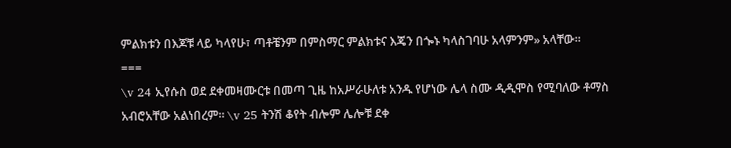ምልክቱን በእጆቹ ላይ ካላየሁ፣ ጣቶቼንም በምስማር ምልክቱና እጄን በጐኑ ካላስገባሁ አላምንም» አላቸው።
===
\v 24 ኢየሱስ ወደ ደቀመዛሙርቱ በመጣ ጊዜ ከአሥራሁለቱ አንዱ የሆነው ሌላ ስሙ ዲዲሞስ የሚባለው ቶማስ አብሮአቸው አልነበረም። \v 25 ትንሽ ቆየት ብሎም ሌሎቹ ደቀ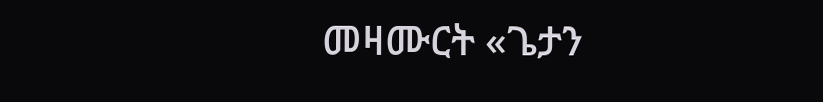መዛሙርት «ጌታን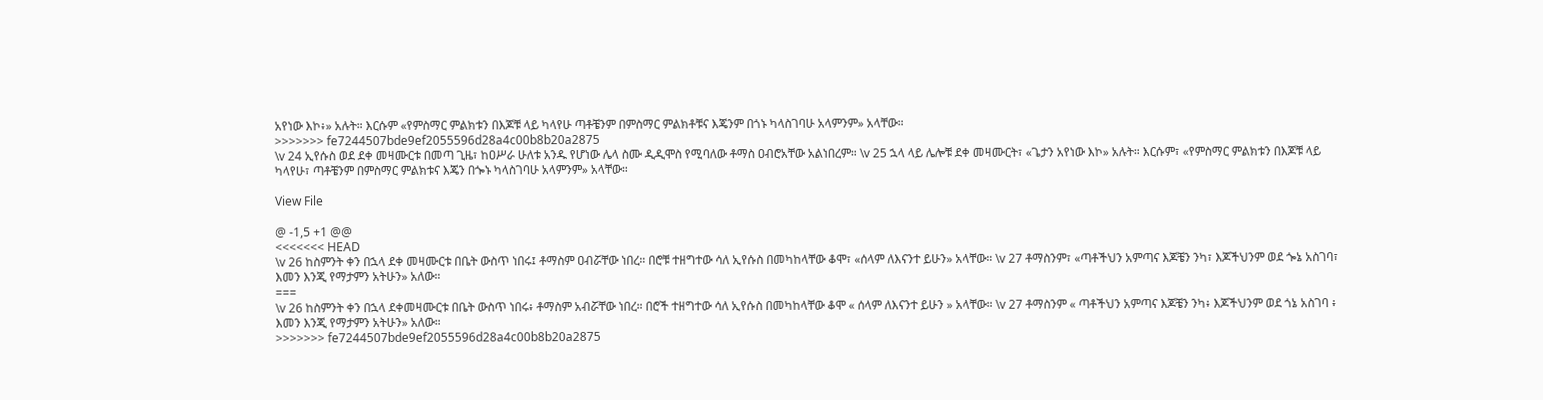አየነው እኮ፥» አሉት። እርሱም «የምስማር ምልክቱን በእጆቹ ላይ ካላየሁ ጣቶቼንም በምስማር ምልክቶቹና እጄንም በጎኑ ካላስገባሁ አላምንም» አላቸው።
>>>>>>> fe7244507bde9ef2055596d28a4c00b8b20a2875
\v 24 ኢየሱስ ወደ ደቀ መዛሙርቱ በመጣ ጊዜ፣ ከዐሥራ ሁለቱ አንዱ የሆነው ሌላ ስሙ ዲዲሞስ የሚባለው ቶማስ ዐብሮአቸው አልነበረም። \v 25 ኋላ ላይ ሌሎቹ ደቀ መዛሙርት፣ «ጌታን አየነው እኮ» አሉት። እርሱም፣ «የምስማር ምልክቱን በእጆቹ ላይ ካላየሁ፣ ጣቶቼንም በምስማር ምልክቱና እጄን በጐኑ ካላስገባሁ አላምንም» አላቸው።

View File

@ -1,5 +1 @@
<<<<<<< HEAD
\v 26 ከስምንት ቀን በኋላ ደቀ መዛሙርቱ በቤት ውስጥ ነበሩ፤ ቶማስም ዐብሯቸው ነበረ። በሮቹ ተዘግተው ሳለ ኢየሱስ በመካከላቸው ቆሞ፣ «ሰላም ለእናንተ ይሁን» አላቸው። \v 27 ቶማስንም፣ «ጣቶችህን አምጣና እጆቼን ንካ፣ እጆችህንም ወደ ጐኔ አስገባ፣ እመን እንጂ የማታምን አትሁን» አለው።
===
\v 26 ከስምንት ቀን በኋላ ደቀመዛሙርቱ በቤት ውስጥ ነበሩ፥ ቶማስም አብሯቸው ነበረ። በሮች ተዘግተው ሳለ ኢየሱስ በመካከላቸው ቆሞ « ሰላም ለእናንተ ይሁን » አላቸው። \v 27 ቶማስንም « ጣቶችህን አምጣና እጆቼን ንካ፥ እጆችህንም ወደ ጎኔ አስገባ ፥ እመን እንጂ የማታምን አትሁን» አለው።
>>>>>>> fe7244507bde9ef2055596d28a4c00b8b20a2875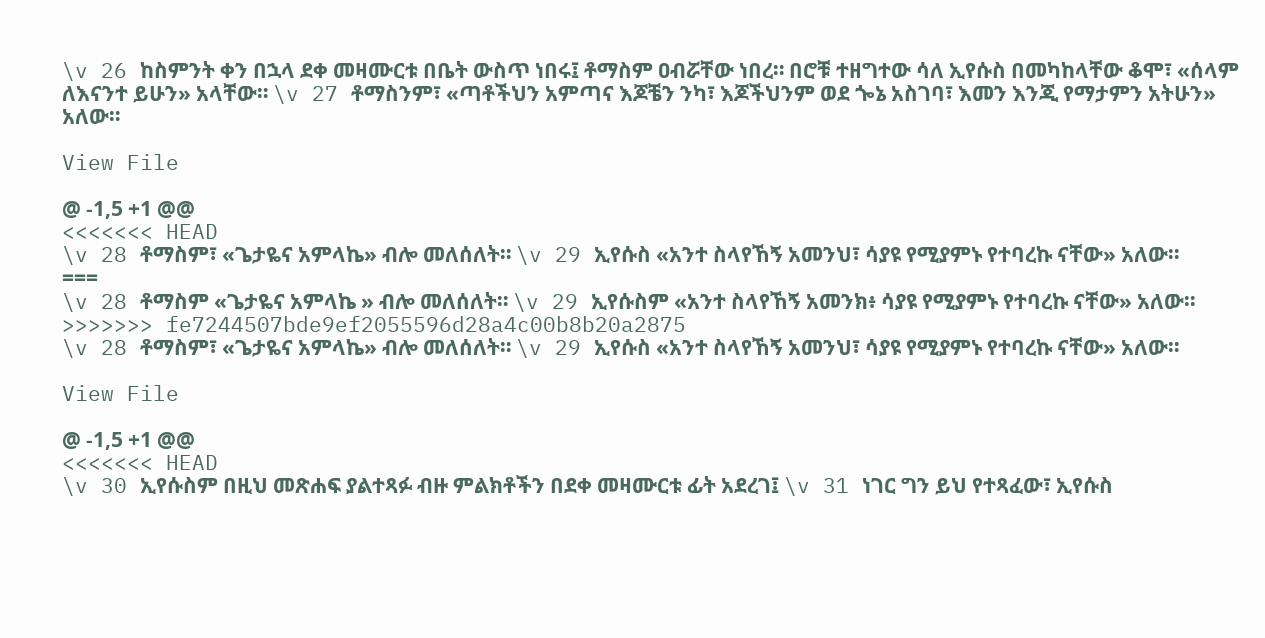\v 26 ከስምንት ቀን በኋላ ደቀ መዛሙርቱ በቤት ውስጥ ነበሩ፤ ቶማስም ዐብሯቸው ነበረ። በሮቹ ተዘግተው ሳለ ኢየሱስ በመካከላቸው ቆሞ፣ «ሰላም ለእናንተ ይሁን» አላቸው። \v 27 ቶማስንም፣ «ጣቶችህን አምጣና እጆቼን ንካ፣ እጆችህንም ወደ ጐኔ አስገባ፣ እመን እንጂ የማታምን አትሁን» አለው።

View File

@ -1,5 +1 @@
<<<<<<< HEAD
\v 28 ቶማስም፣ «ጌታዬና አምላኬ» ብሎ መለሰለት። \v 29 ኢየሱስ «አንተ ስላየኸኝ አመንህ፣ ሳያዩ የሚያምኑ የተባረኩ ናቸው» አለው።
===
\v 28 ቶማስም «ጌታዬና አምላኬ » ብሎ መለሰለት። \v 29 ኢየሱስም «አንተ ስላየኸኝ አመንክ፥ ሳያዩ የሚያምኑ የተባረኩ ናቸው» አለው።
>>>>>>> fe7244507bde9ef2055596d28a4c00b8b20a2875
\v 28 ቶማስም፣ «ጌታዬና አምላኬ» ብሎ መለሰለት። \v 29 ኢየሱስ «አንተ ስላየኸኝ አመንህ፣ ሳያዩ የሚያምኑ የተባረኩ ናቸው» አለው።

View File

@ -1,5 +1 @@
<<<<<<< HEAD
\v 30 ኢየሱስም በዚህ መጽሐፍ ያልተጻፉ ብዙ ምልክቶችን በደቀ መዛሙርቱ ፊት አደረገ፤ \v 31 ነገር ግን ይህ የተጻፈው፣ ኢየሱስ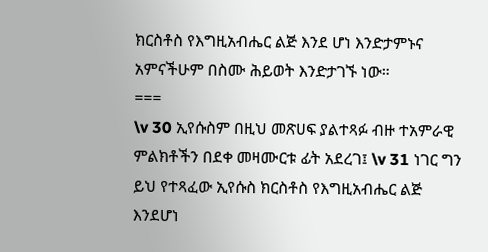ክርስቶስ የእግዚአብሔር ልጅ እንደ ሆነ እንድታምኑና አምናችሁም በስሙ ሕይወት እንድታገኙ ነው።
===
\v 30 ኢየሱስም በዚህ መጽሀፍ ያልተጻፉ ብዙ ተአምራዊ ምልክቶችን በደቀ መዛሙርቱ ፊት አደረገ፤ \v 31 ነገር ግን ይህ የተጻፈው ኢየሱስ ክርስቶስ የእግዚአብሔር ልጅ እንደሆነ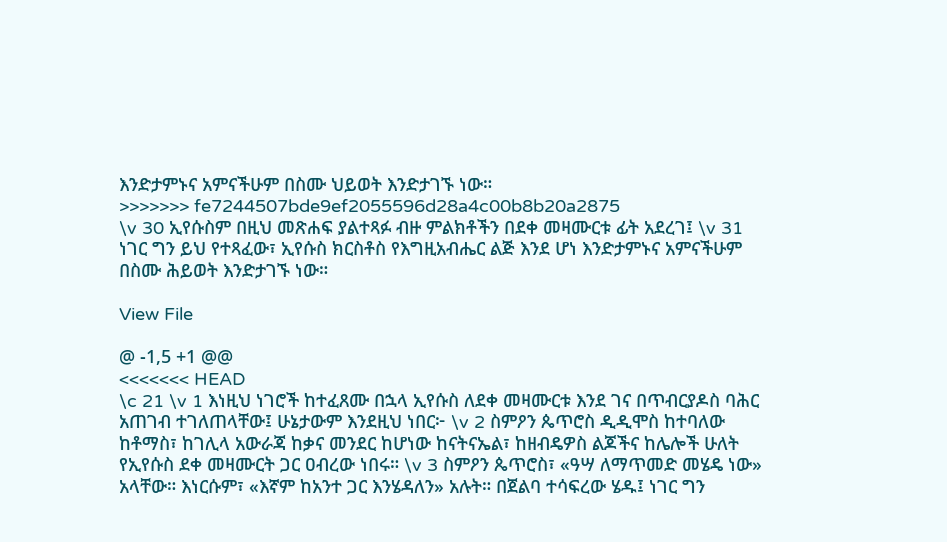እንድታምኑና አምናችሁም በስሙ ህይወት እንድታገኙ ነው።
>>>>>>> fe7244507bde9ef2055596d28a4c00b8b20a2875
\v 30 ኢየሱስም በዚህ መጽሐፍ ያልተጻፉ ብዙ ምልክቶችን በደቀ መዛሙርቱ ፊት አደረገ፤ \v 31 ነገር ግን ይህ የተጻፈው፣ ኢየሱስ ክርስቶስ የእግዚአብሔር ልጅ እንደ ሆነ እንድታምኑና አምናችሁም በስሙ ሕይወት እንድታገኙ ነው።

View File

@ -1,5 +1 @@
<<<<<<< HEAD
\c 21 \v 1 እነዚህ ነገሮች ከተፈጸሙ በኋላ ኢየሱስ ለደቀ መዛሙርቱ እንደ ገና በጥብርያዶስ ባሕር አጠገብ ተገለጠላቸው፤ ሁኔታውም እንደዚህ ነበር፦ \v 2 ስምዖን ጴጥሮስ ዲዲሞስ ከተባለው ከቶማስ፣ ከገሊላ አውራጃ ከቃና መንደር ከሆነው ከናትናኤል፣ ከዘብዴዎስ ልጆችና ከሌሎች ሁለት የኢየሱስ ደቀ መዛሙርት ጋር ዐብረው ነበሩ። \v 3 ስምዖን ጴጥሮስ፣ «ዓሣ ለማጥመድ መሄዴ ነው» አላቸው። እነርሱም፣ «እኛም ከአንተ ጋር እንሄዳለን» አሉት። በጀልባ ተሳፍረው ሄዱ፤ ነገር ግን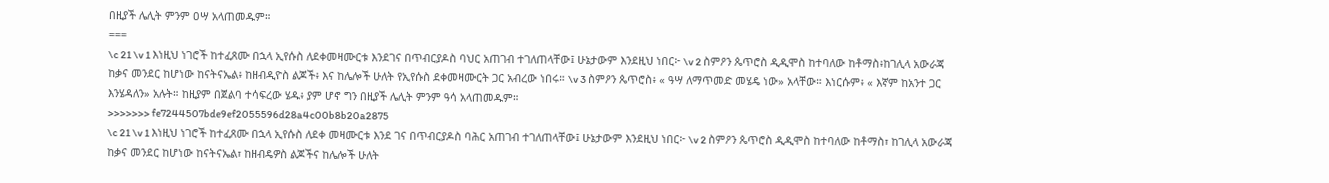በዚያች ሌሊት ምንም ዐሣ አላጠመዱም።
===
\c 21 \v 1 እነዚህ ነገሮች ከተፈጸሙ በኋላ ኢየሱስ ለደቀመዛሙርቱ እንደገና በጥብርያዶስ ባህር አጠገብ ተገለጠላቸው፤ ሁኔታውም እንደዚህ ነበር፦ \v 2 ስምዖን ጴጥሮስ ዲዲሞስ ከተባለው ከቶማስ፥ከገሊላ አውራጃ ከቃና መንደር ከሆነው ከናትናኤል፥ ከዘብዲዮስ ልጆች፥ እና ከሌሎች ሁለት የኢየሱስ ደቀመዛሙርት ጋር አብረው ነበሩ። \v 3 ስምዖን ጴጥሮስ፥ « ዓሣ ለማጥመድ መሄዴ ነው» አላቸው። እነርሱም፥ « እኛም ከአንተ ጋር እንሄዳለን» አሉት። ከዚያም በጀልባ ተሳፍረው ሄዱ፥ ያም ሆኖ ግን በዚያች ሌሊት ምንም ዓሳ አላጠመዱም።
>>>>>>> fe7244507bde9ef2055596d28a4c00b8b20a2875
\c 21 \v 1 እነዚህ ነገሮች ከተፈጸሙ በኋላ ኢየሱስ ለደቀ መዛሙርቱ እንደ ገና በጥብርያዶስ ባሕር አጠገብ ተገለጠላቸው፤ ሁኔታውም እንደዚህ ነበር፦ \v 2 ስምዖን ጴጥሮስ ዲዲሞስ ከተባለው ከቶማስ፣ ከገሊላ አውራጃ ከቃና መንደር ከሆነው ከናትናኤል፣ ከዘብዴዎስ ልጆችና ከሌሎች ሁለት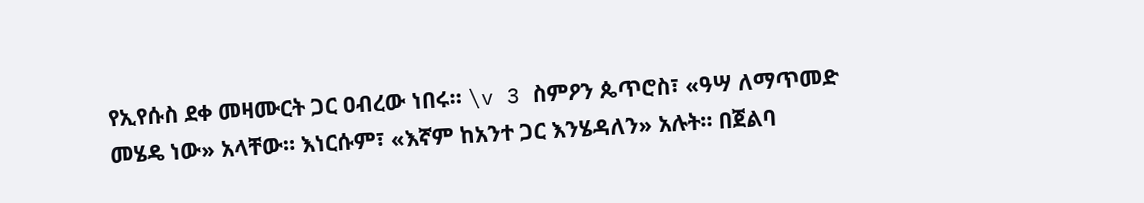የኢየሱስ ደቀ መዛሙርት ጋር ዐብረው ነበሩ። \v 3 ስምዖን ጴጥሮስ፣ «ዓሣ ለማጥመድ መሄዴ ነው» አላቸው። እነርሱም፣ «እኛም ከአንተ ጋር እንሄዳለን» አሉት። በጀልባ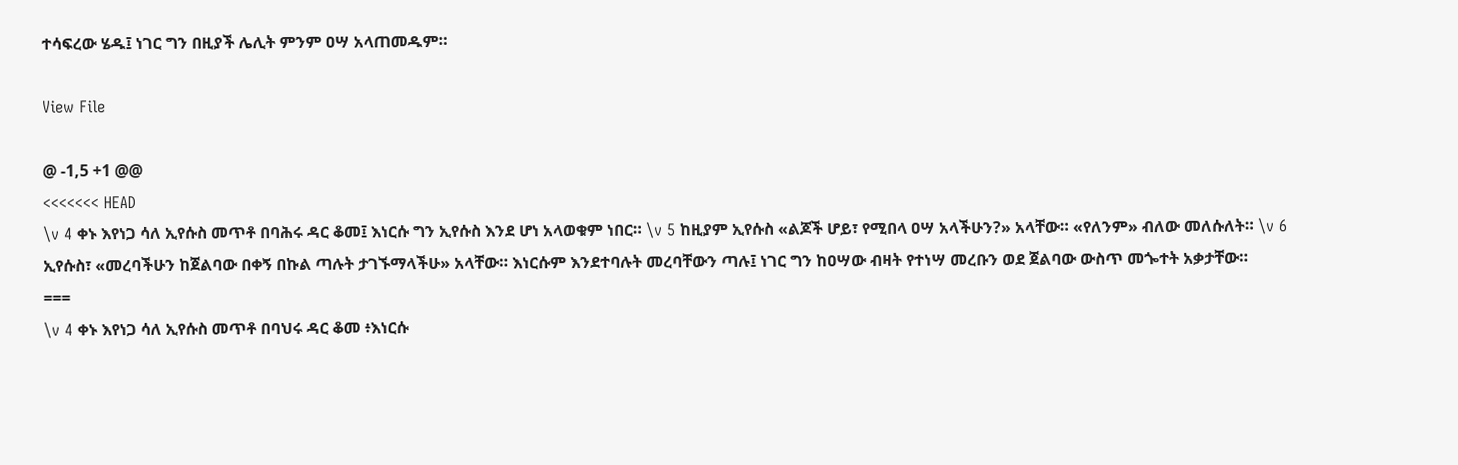ተሳፍረው ሄዱ፤ ነገር ግን በዚያች ሌሊት ምንም ዐሣ አላጠመዱም።

View File

@ -1,5 +1 @@
<<<<<<< HEAD
\v 4 ቀኑ እየነጋ ሳለ ኢየሱስ መጥቶ በባሕሩ ዳር ቆመ፤ እነርሱ ግን ኢየሱስ እንደ ሆነ አላወቁም ነበር። \v 5 ከዚያም ኢየሱስ «ልጆች ሆይ፣ የሚበላ ዐሣ አላችሁን?» አላቸው። «የለንም» ብለው መለሱለት። \v 6 ኢየሱስ፣ «መረባችሁን ከጀልባው በቀኝ በኩል ጣሉት ታገኙማላችሁ» አላቸው። እነርሱም እንደተባሉት መረባቸውን ጣሉ፤ ነገር ግን ከዐሣው ብዛት የተነሣ መረቡን ወደ ጀልባው ውስጥ መጐተት አቃታቸው።
===
\v 4 ቀኑ እየነጋ ሳለ ኢየሱስ መጥቶ በባህሩ ዳር ቆመ ፥እነርሱ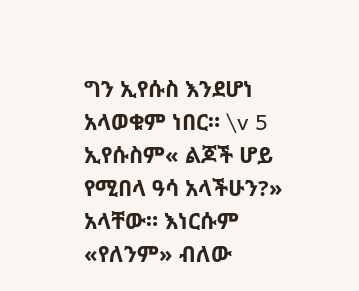ግን ኢየሱስ እንደሆነ አላወቁም ነበር። \v 5 ኢየሱስም« ልጆች ሆይ የሚበላ ዓሳ አላችሁን?» አላቸው። እነርሱም «የለንም» ብለው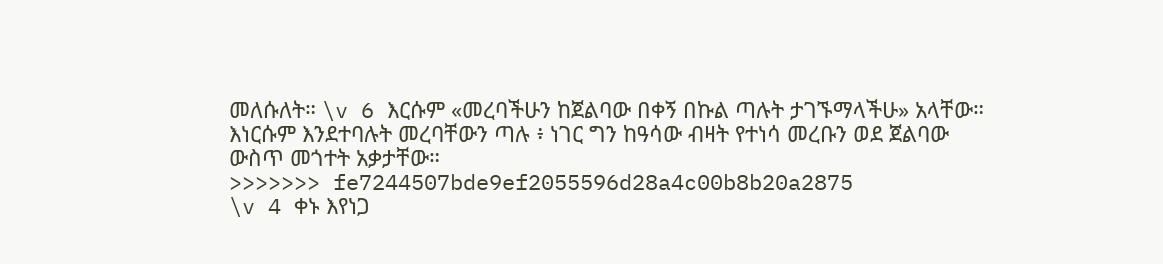መለሱለት። \v 6 እርሱም «መረባችሁን ከጀልባው በቀኝ በኩል ጣሉት ታገኙማላችሁ» አላቸው። እነርሱም እንደተባሉት መረባቸውን ጣሉ ፥ ነገር ግን ከዓሳው ብዛት የተነሳ መረቡን ወደ ጀልባው ውስጥ መጎተት አቃታቸው።
>>>>>>> fe7244507bde9ef2055596d28a4c00b8b20a2875
\v 4 ቀኑ እየነጋ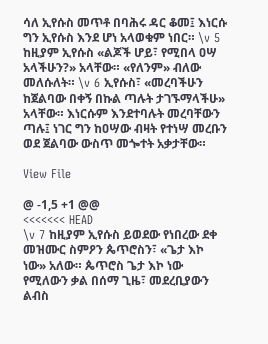ሳለ ኢየሱስ መጥቶ በባሕሩ ዳር ቆመ፤ እነርሱ ግን ኢየሱስ እንደ ሆነ አላወቁም ነበር። \v 5 ከዚያም ኢየሱስ «ልጆች ሆይ፣ የሚበላ ዐሣ አላችሁን?» አላቸው። «የለንም» ብለው መለሱለት። \v 6 ኢየሱስ፣ «መረባችሁን ከጀልባው በቀኝ በኩል ጣሉት ታገኙማላችሁ» አላቸው። እነርሱም እንደተባሉት መረባቸውን ጣሉ፤ ነገር ግን ከዐሣው ብዛት የተነሣ መረቡን ወደ ጀልባው ውስጥ መጐተት አቃታቸው።

View File

@ -1,5 +1 @@
<<<<<<< HEAD
\v 7 ከዚያም ኢየሱስ ይወደው የነበረው ደቀ መዝሙር ስምዖን ጴጥሮስን፣ «ጌታ እኮ ነው» አለው። ጴጥሮስ ጌታ እኮ ነው የሚለውን ቃል በሰማ ጊዜ፣ መደረቢያውን ልብስ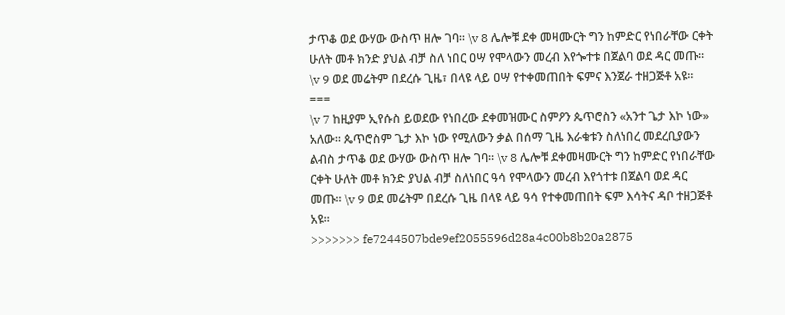ታጥቆ ወደ ውሃው ውስጥ ዘሎ ገባ። \v 8 ሌሎቹ ደቀ መዛሙርት ግን ከምድር የነበራቸው ርቀት ሁለት መቶ ክንድ ያህል ብቻ ስለ ነበር ዐሣ የሞላውን መረብ እየጐተቱ በጀልባ ወደ ዳር መጡ። \v 9 ወደ መሬትም በደረሱ ጊዜ፣ በላዩ ላይ ዐሣ የተቀመጠበት ፍምና እንጀራ ተዘጋጅቶ አዩ።
===
\v 7 ከዚያም ኢየሱስ ይወደው የነበረው ደቀመዝሙር ስምዖን ጴጥሮስን «አንተ ጌታ እኮ ነው» አለው። ጴጥሮስም ጌታ እኮ ነው የሚለውን ቃል በሰማ ጊዜ እራቁቱን ስለነበረ መደረቢያውን ልብስ ታጥቆ ወደ ውሃው ውስጥ ዘሎ ገባ። \v 8 ሌሎቹ ደቀመዛሙርት ግን ከምድር የነበራቸው ርቀት ሁለት መቶ ክንድ ያህል ብቻ ስለነበር ዓሳ የሞላውን መረብ እየጎተቱ በጀልባ ወደ ዳር መጡ። \v 9 ወደ መሬትም በደረሱ ጊዜ በላዩ ላይ ዓሳ የተቀመጠበት ፍም እሳትና ዳቦ ተዘጋጅቶ አዩ።
>>>>>>> fe7244507bde9ef2055596d28a4c00b8b20a2875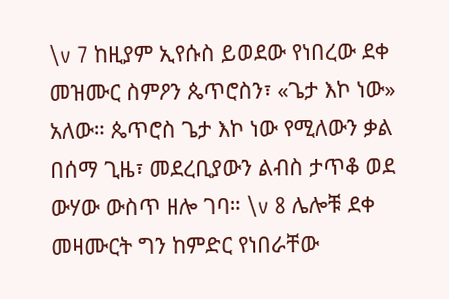\v 7 ከዚያም ኢየሱስ ይወደው የነበረው ደቀ መዝሙር ስምዖን ጴጥሮስን፣ «ጌታ እኮ ነው» አለው። ጴጥሮስ ጌታ እኮ ነው የሚለውን ቃል በሰማ ጊዜ፣ መደረቢያውን ልብስ ታጥቆ ወደ ውሃው ውስጥ ዘሎ ገባ። \v 8 ሌሎቹ ደቀ መዛሙርት ግን ከምድር የነበራቸው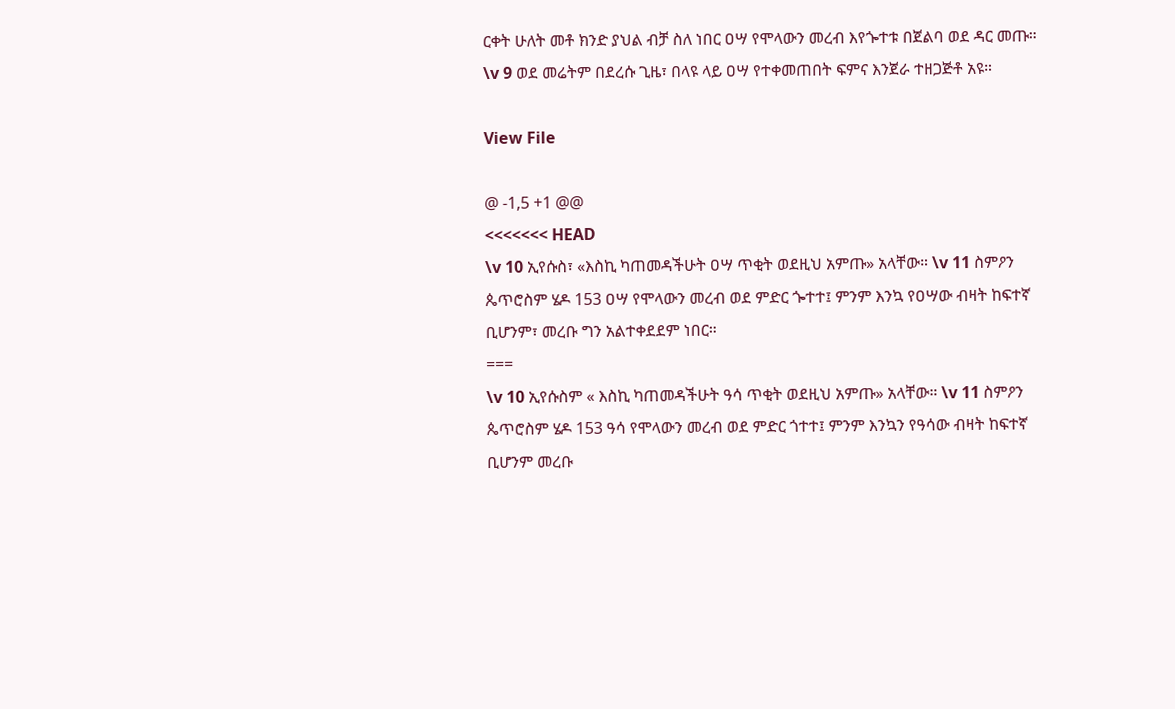ርቀት ሁለት መቶ ክንድ ያህል ብቻ ስለ ነበር ዐሣ የሞላውን መረብ እየጐተቱ በጀልባ ወደ ዳር መጡ። \v 9 ወደ መሬትም በደረሱ ጊዜ፣ በላዩ ላይ ዐሣ የተቀመጠበት ፍምና እንጀራ ተዘጋጅቶ አዩ።

View File

@ -1,5 +1 @@
<<<<<<< HEAD
\v 10 ኢየሱስ፣ «እስኪ ካጠመዳችሁት ዐሣ ጥቂት ወደዚህ አምጡ» አላቸው። \v 11 ስምዖን ጴጥሮስም ሄዶ 153 ዐሣ የሞላውን መረብ ወደ ምድር ጐተተ፤ ምንም እንኳ የዐሣው ብዛት ከፍተኛ ቢሆንም፣ መረቡ ግን አልተቀደደም ነበር።
===
\v 10 ኢየሱስም « እስኪ ካጠመዳችሁት ዓሳ ጥቂት ወደዚህ አምጡ» አላቸው። \v 11 ስምዖን ጴጥሮስም ሄዶ 153 ዓሳ የሞላውን መረብ ወደ ምድር ጎተተ፤ ምንም እንኳን የዓሳው ብዛት ከፍተኛ ቢሆንም መረቡ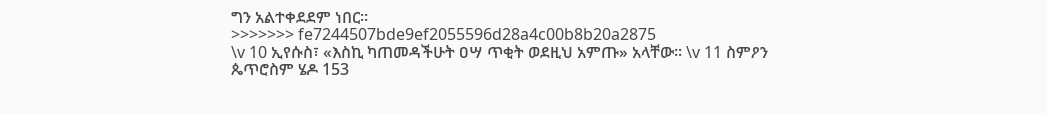ግን አልተቀደደም ነበር።
>>>>>>> fe7244507bde9ef2055596d28a4c00b8b20a2875
\v 10 ኢየሱስ፣ «እስኪ ካጠመዳችሁት ዐሣ ጥቂት ወደዚህ አምጡ» አላቸው። \v 11 ስምዖን ጴጥሮስም ሄዶ 153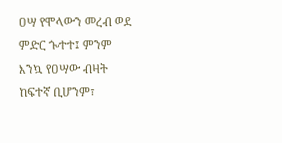ዐሣ የሞላውን መረብ ወደ ምድር ጐተተ፤ ምንም እንኳ የዐሣው ብዛት ከፍተኛ ቢሆንም፣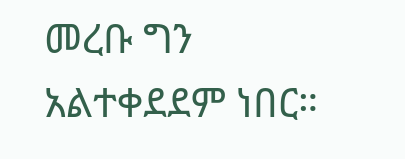መረቡ ግን አልተቀደደም ነበር።